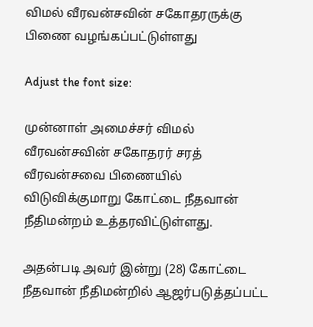விமல் வீரவன்சவின் சகோதரருக்கு பிணை வழங்கப்பட்டுள்ளது

Adjust the font size:

முன்னாள் அமைச்சர் விமல் வீரவன்சவின் சகோதரர் சரத் வீரவன்சவை பிணையில் விடுவிக்குமாறு கோட்டை நீதவான் நீதிமன்றம் உத்தரவிட்டுள்ளது.

அதன்படி அவர் இன்று (28) கோட்டை நீதவான் நீதிமன்றில் ஆஜர்படுத்தப்பட்ட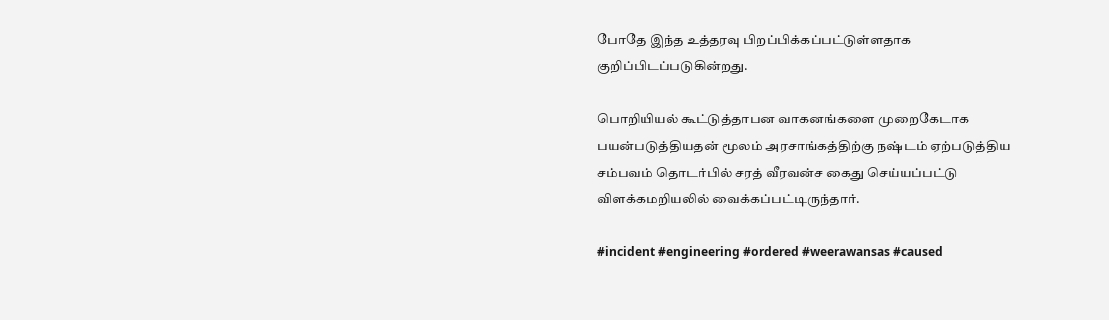போதே இந்த உத்தரவு பிறப்பிக்கப்பட்டுள்ளதாக குறிப்பிடப்படுகின்றது.

பொறியியல் கூட்டுத்தாபன வாகனங்களை முறைகேடாக பயன்படுத்தியதன் மூலம் அரசாங்கத்திற்கு நஷ்டம் ஏற்படுத்திய சம்பவம் தொடர்பில் சரத் வீரவன்ச கைது செய்யப்பட்டு விளக்கமறியலில் வைக்கப்பட்டிருந்தார்.

#incident #engineering #ordered #weerawansas #caused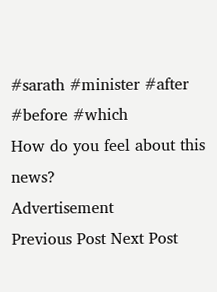#sarath #minister #after #before #which
How do you feel about this news?
Advertisement
Previous Post Next Post